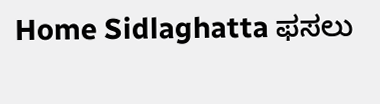Home Sidlaghatta ಫಸಲು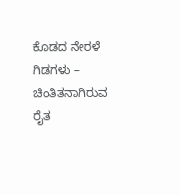ಕೊಡದ ನೇರಳೆ ಗಿಡಗಳು – ಚಿಂತಿತನಾಗಿರುವ ರೈತ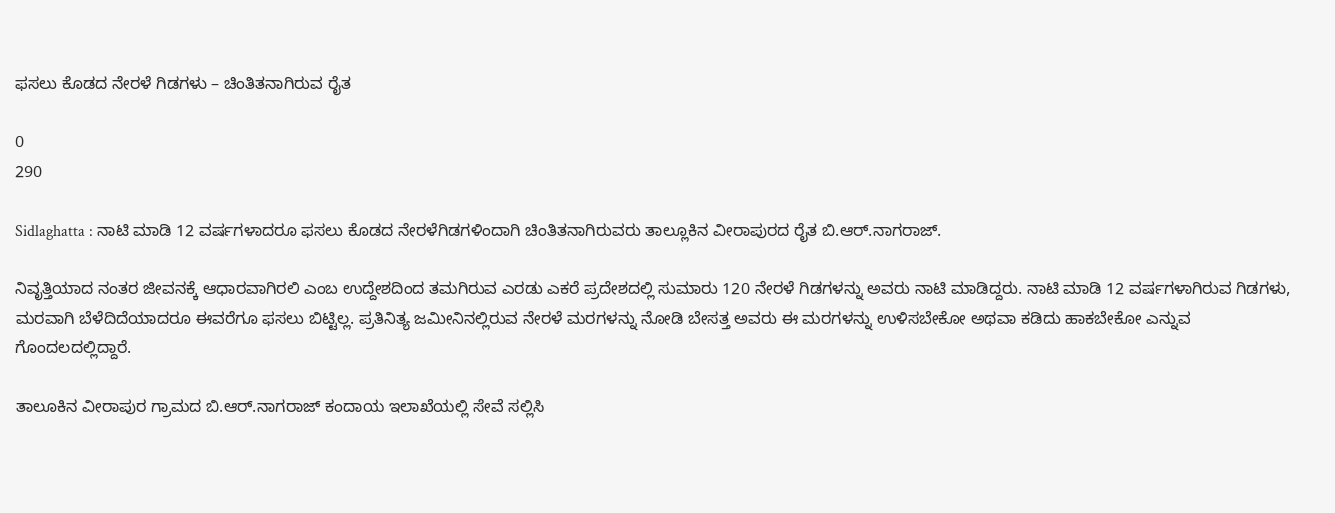ಫಸಲು ಕೊಡದ ನೇರಳೆ ಗಿಡಗಳು – ಚಿಂತಿತನಾಗಿರುವ ರೈತ

0
290

Sidlaghatta : ನಾಟಿ ಮಾಡಿ 12 ವರ್ಷಗಳಾದರೂ ಫಸಲು ಕೊಡದ ನೇರಳೆಗಿಡಗಳಿಂದಾಗಿ ಚಿಂತಿತನಾಗಿರುವರು ತಾಲ್ಲೂಕಿನ ವೀರಾಪುರದ ರೈತ ಬಿ.ಆರ್.ನಾಗರಾಜ್.

ನಿವೃತ್ತಿಯಾದ ನಂತರ ಜೀವನಕ್ಕೆ ಆಧಾರವಾಗಿರಲಿ ಎಂಬ ಉದ್ದೇಶದಿಂದ ತಮಗಿರುವ ಎರಡು ಎಕರೆ ಪ್ರದೇಶದಲ್ಲಿ ಸುಮಾರು 120 ನೇರಳೆ ಗಿಡಗಳನ್ನು ಅವರು ನಾಟಿ ಮಾಡಿದ್ದರು. ನಾಟಿ ಮಾಡಿ 12 ವರ್ಷಗಳಾಗಿರುವ ಗಿಡಗಳು, ಮರವಾಗಿ ಬೆಳೆದಿದೆಯಾದರೂ ಈವರೆಗೂ ಫಸಲು ಬಿಟ್ಟಿಲ್ಲ. ಪ್ರತಿನಿತ್ಯ ಜಮೀನಿನಲ್ಲಿರುವ ನೇರಳೆ ಮರಗಳನ್ನು ನೋಡಿ ಬೇಸತ್ತ ಅವರು ಈ ಮರಗಳನ್ನು ಉಳಿಸಬೇಕೋ ಅಥವಾ ಕಡಿದು ಹಾಕಬೇಕೋ ಎನ್ನುವ ಗೊಂದಲದಲ್ಲಿದ್ದಾರೆ.

ತಾಲೂಕಿನ ವೀರಾಪುರ ಗ್ರಾಮದ ಬಿ.ಆರ್.ನಾಗರಾಜ್ ಕಂದಾಯ ಇಲಾಖೆಯಲ್ಲಿ ಸೇವೆ ಸಲ್ಲಿಸಿ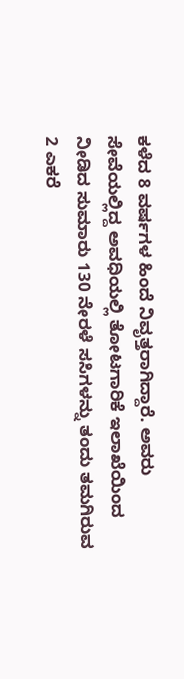ಕಳೆದ 8 ವರ್ಷಗಳ ಹಿಂದೆ ನಿವೃತ್ತರಾಗಿದ್ದಾರೆ. ಅವರು ಸೇವೆಯಲ್ಲಿದ್ದ ಅವಧಿಯಲ್ಲಿ ತೋಟಗಾರಿಕೆ ಇಲಾಖೆಯಿಂದ ನೀಡಿದ ಸುಮಾರು 130 ನೇರಳೆ ಸಸಿಗಳನ್ನು ತಂದು ತಮಗಿರುವ 2 ಎಕರೆ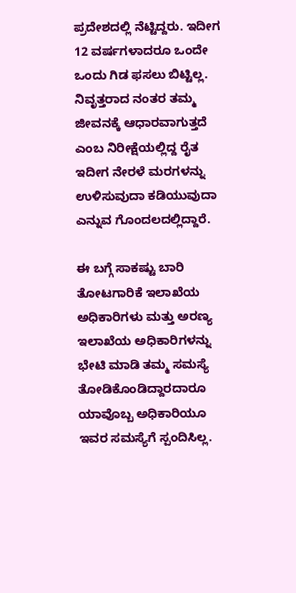ಪ್ರದೇಶದಲ್ಲಿ ನೆಟ್ಟಿದ್ದರು. ಇದೀಗ 12 ವರ್ಷಗಳಾದರೂ ಒಂದೇ ಒಂದು ಗಿಡ ಫಸಲು ಬಿಟ್ಟಿಲ್ಲ. ನಿವೃತ್ತರಾದ ನಂತರ ತಮ್ಮ ಜೀವನಕ್ಕೆ ಆಧಾರವಾಗುತ್ತದೆ ಎಂಬ ನಿರೀಕ್ಷೆಯಲ್ಲಿದ್ದ ರೈತ ಇದೀಗ ನೇರಳೆ ಮರಗಳನ್ನು ಉಳಿಸುವುದಾ ಕಡಿಯುವುದಾ ಎನ್ನುವ ಗೊಂದಲದಲ್ಲಿದ್ದಾರೆ.

ಈ ಬಗ್ಗೆ ಸಾಕಷ್ಟು ಬಾರಿ ತೋಟಗಾರಿಕೆ ಇಲಾಖೆಯ ಅಧಿಕಾರಿಗಳು ಮತ್ತು ಅರಣ್ಯ ಇಲಾಖೆಯ ಅಧಿಕಾರಿಗಳನ್ನು ಭೇಟಿ ಮಾಡಿ ತಮ್ಮ ಸಮಸ್ಯೆ ತೋಡಿಕೊಂಡಿದ್ದಾರದಾರೂ ಯಾವೊಬ್ಬ ಅಧಿಕಾರಿಯೂ ಇವರ ಸಮಸ್ಯೆಗೆ ಸ್ಪಂದಿಸಿಲ್ಲ.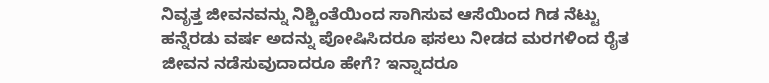ನಿವೃತ್ತ ಜೀವನವನ್ನು ನಿಶ್ಚಿಂತೆಯಿಂದ ಸಾಗಿಸುವ ಆಸೆಯಿಂದ ಗಿಡ ನೆಟ್ಟು ಹನ್ನೆರಡು ವರ್ಷ ಅದನ್ನು ಪೋಷಿಸಿದರೂ ಫಸಲು ನೀಡದ ಮರಗಳಿಂದ ರೈತ ಜೀವನ ನಡೆಸುವುದಾದರೂ ಹೇಗೆ? ಇನ್ನಾದರೂ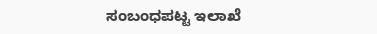ಸಂಬಂಧಪಟ್ಟ ಇಲಾಖೆ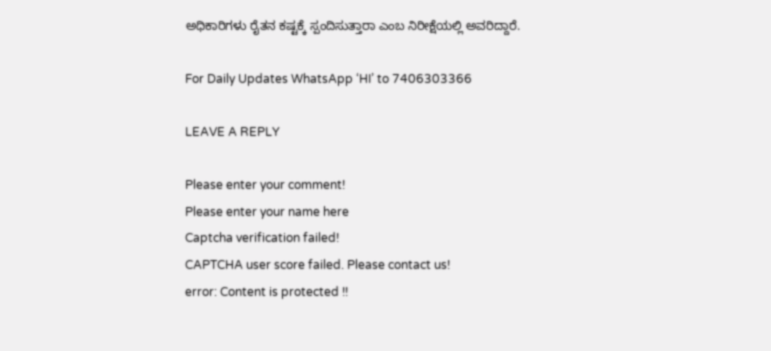ಅಧಿಕಾರಿಗಳು ರೈತನ ಕಷ್ಟಕ್ಕೆ ಸ್ಪಂದಿಸುತ್ತಾರಾ ಎಂಬ ನಿರೀಕ್ಷೆಯಲ್ಲಿ ಅವರಿದ್ದಾರೆ.

For Daily Updates WhatsApp ‘HI’ to 7406303366

LEAVE A REPLY

Please enter your comment!
Please enter your name here
Captcha verification failed!
CAPTCHA user score failed. Please contact us!
error: Content is protected !!